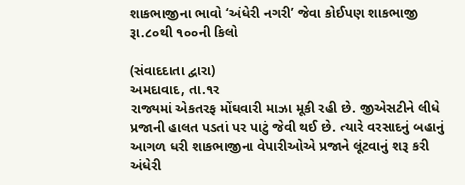શાકભાજીના ભાવો ‘અંધેરી નગરી’ જેવા કોઈપણ શાકભાજી રૂા.૮૦થી ૧૦૦ની કિલો

(સંવાદદાતા દ્વારા)
અમદાવાદ, તા.૧ર
રાજ્યમાં એકતરફ મોંઘવારી માઝા મૂકી રહી છે. જીએસટીને લીધે પ્રજાની હાલત પડતાં પર પાટું જેવી થઈ છે. ત્યારે વરસાદનું બહાનું આગળ ધરી શાકભાજીના વેપારીઓએ પ્રજાને લૂંટવાનું શરૂ કરી અંધેરી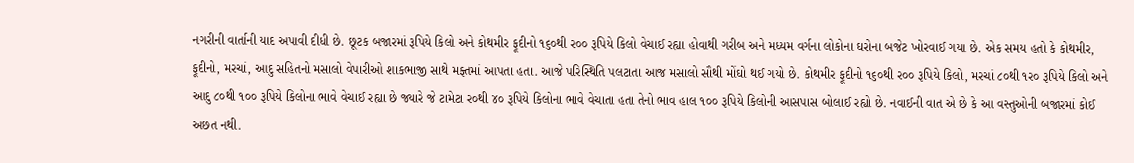નગરીની વાર્તાની યાદ અપાવી દીધી છે. છૂટક બજારમાં રૂપિયે કિલો અને કોથમીર ફૂદીનો ૧૬૦થી ર૦૦ રૂપિયે કિલો વેચાઈ રહ્યા હોવાથી ગરીબ અને મધ્યમ વર્ગના લોકોના ઘરોના બજેટ ખોરવાઈ ગયા છે. એક સમય હતો કે કોથમીર, ફૂદીનો, મરચાં, આદુ સહિતનો મસાલો વેપારીઓ શાકભાજી સાથે મફ્તમાં આપતા હતા. આજે પરિસ્થિતિ પલટાતા આજ મસાલો સૌથી મોંઘો થઈ ગયો છે. કોથમીર ફૂદીનો ૧૬૦થી ર૦૦ રૂપિયે કિલો, મરચાં ૮૦થી ૧ર૦ રૂપિયે કિલો અને આદુ ૮૦થી ૧૦૦ રૂપિયે કિલોના ભાવે વેચાઈ રહ્યા છે જ્યારે જે ટામેટા ર૦થી ૪૦ રૂપિયે કિલોના ભાવે વેચાતા હતા તેનો ભાવ હાલ ૧૦૦ રૂપિયે કિલોની આસપાસ બોલાઈ રહ્યો છે. નવાઈની વાત એ છે કે આ વસ્તુઓની બજારમાં કોઈ અછત નથી.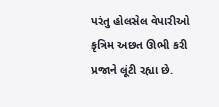પરંતુ હોલસેલ વેપારીઓ કૃત્રિમ અછત ઊભી કરી પ્રજાને લૂંટી રહ્યા છે.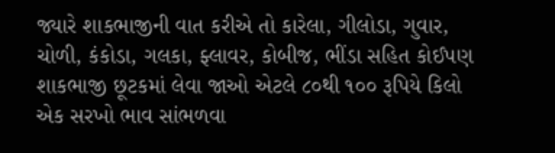જ્યારે શાકભાજીની વાત કરીએ તો કારેલા, ગીલોડા, ગુવાર, ચોળી, કંકોડા, ગલકા, ફ્લાવર, કોબીજ, ભીંડા સહિત કોઈપણ શાકભાજી છૂટકમાં લેવા જાઓ એટલે ૮૦થી ૧૦૦ રૂપિયે કિલો એક સરખો ભાવ સાંભળવા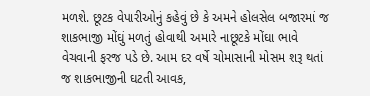મળશે. છૂટક વેપારીઓનું કહેવું છે કે અમને હોલસેલ બજારમાં જ શાકભાજી મોંઘું મળતું હોવાથી અમારે નાછૂટકે મોંઘા ભાવે વેચવાની ફરજ પડે છે. આમ દર વર્ષે ચોમાસાની મોસમ શરૂ થતાં જ શાકભાજીની ઘટતી આવક,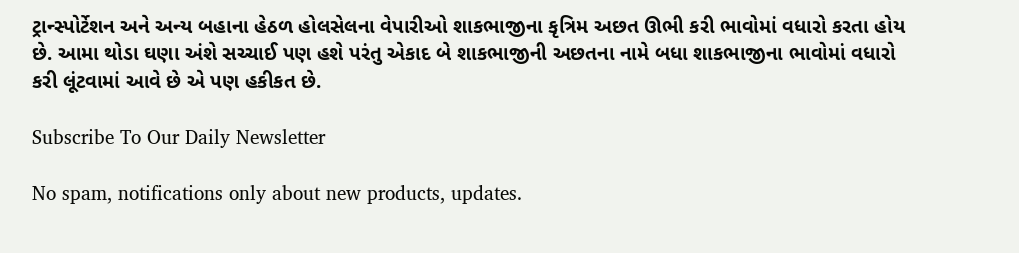ટ્રાન્સ્પોર્ટેશન અને અન્ય બહાના હેઠળ હોલસેલના વેપારીઓ શાકભાજીના કૃત્રિમ અછત ઊભી કરી ભાવોમાં વધારો કરતા હોય છે. આમા થોડા ઘણા અંશે સચ્ચાઈ પણ હશે પરંતુ એકાદ બે શાકભાજીની અછતના નામે બધા શાકભાજીના ભાવોમાં વધારો કરી લૂંટવામાં આવે છે એ પણ હકીકત છે.

Subscribe To Our Daily Newsletter

No spam, notifications only about new products, updates.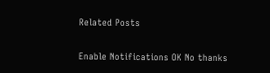Related Posts

Enable Notifications OK No thanks